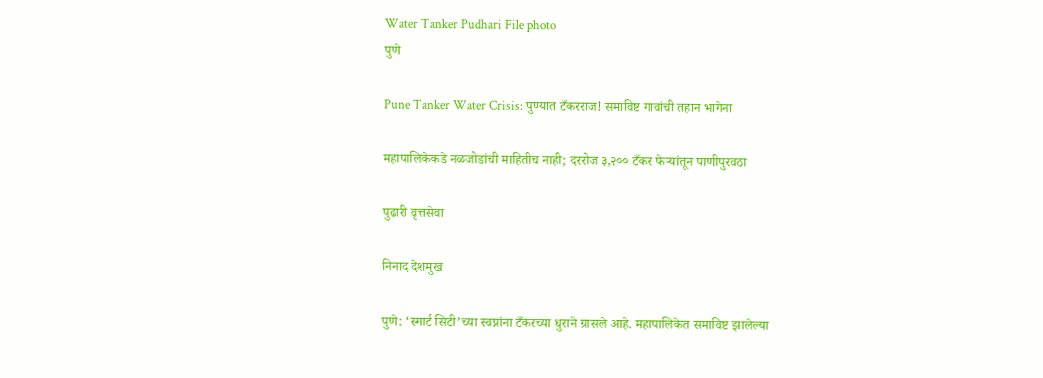Water Tanker Pudhari File photo
पुणे

Pune Tanker Water Crisis: पुण्यात टँकरराज! समाविष्ट गावांची तहान भागेना

महापालिकेकडे नळजोडांची माहितीच नाही; दररोज ३,२०० टँकर फेऱ्यांतून पाणीपुरवठा

पुढारी वृत्तसेवा

निनाद देशमुख

पुणे: ‘स्मार्ट सिटी‌’च्या स्वप्नांना टँकरच्या धुराने ग्रासले आहे. महापालिकेत समाविष्ट झालेल्या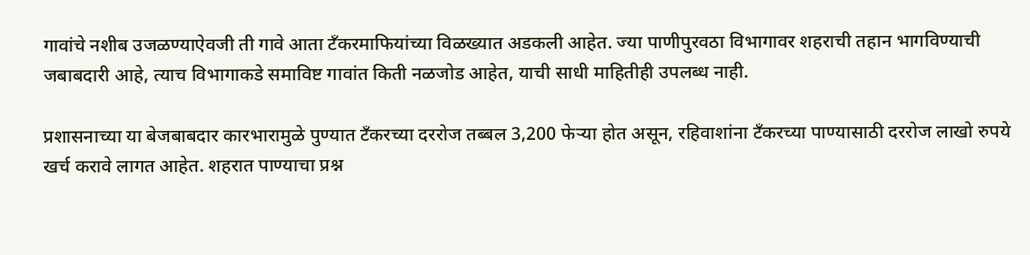गावांचे नशीब उजळण्याऐवजी ती गावे आता टँकरमाफियांच्या विळख्यात अडकली आहेत. ज्या पाणीपुरवठा विभागावर शहराची तहान भागविण्याची जबाबदारी आहे, त्याच विभागाकडे समाविष्ट गावांत किती नळजोड आहेत, याची साधी माहितीही उपलब्ध नाही.

प्रशासनाच्या या बेजबाबदार कारभारामुळे पुण्यात टँकरच्या दररोज तब्बल 3,200 फेऱ्या होत असून, रहिवाशांना टँकरच्या पाण्यासाठी दररोज लाखो रुपये खर्च करावे लागत आहेत. शहरात पाण्याचा प्रश्न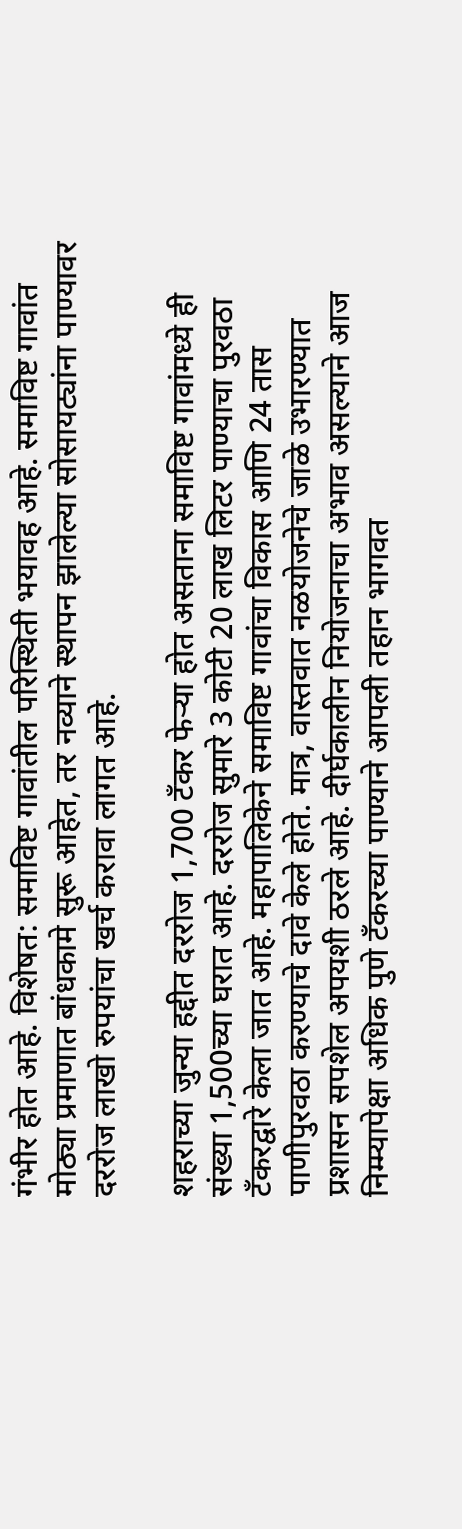गंभीर होत आहे. विशेषत: समाविष्ट गावांतील परिस्थिती भयावह आहे. समाविष्ट गावांत मोठ्या प्रमाणात बांधकामे सुरू आहेत, तर नव्याने स्थापन झालेल्या सोसायट्यांना पाण्यावर दररोज लाखो रुपयांचा खर्च करावा लागत आहे.

शहराच्या जुन्या हद्दीत दररोज 1,700 टँकर फेऱ्या होत असताना समाविष्ट गावांमध्ये ही संख्या 1,500च्या घरात आहे. दररोज सुमारे 3 कोटी 20 लाख लिटर पाण्याचा पुरवठा टँकरद्वारे केला जात आहे. महापालिकेने समाविष्ट गावांचा विकास आणि 24 तास पाणीपुरवठा करण्याचे दावे केले होते. मात्र, वास्तवात नळयोजनेचे जाळे उभारण्यात प्रशासन सपशेल अपयशी ठरले आहे. दीर्घकालीन नियोजनाचा अभाव असल्याने आज निम्म्यापेक्षा अधिक पुणे टँकरच्या पाण्याने आपली तहान भागवत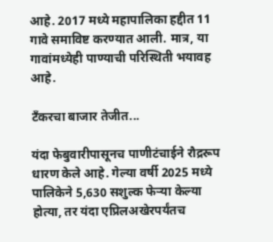आहे. 2017 मध्ये महापालिका हद्दीत 11 गावे समाविष्ट करण्यात आली. मात्र, या गावांमध्येही पाण्याची परिस्थिती भयावह आहे.

टँकरचा बाजार तेजीत...

यंदा फेबुवारीपासूनच पाणीटंचाईने रौद्ररूप धारण केले आहे. गेल्या वर्षी 2025 मध्ये पालिकेने 5,630 सशुल्क फेऱ्या केल्या होत्या, तर यंदा एप्रिलअखेरपर्यंतच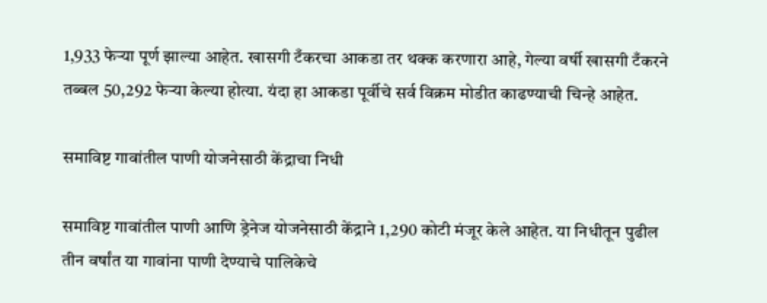1,933 फेऱ्या पूर्ण झाल्या आहेत. खासगी टँकरचा आकडा तर थक्क करणारा आहे, गेल्या वर्षी खासगी टँकरने तब्बल 50,292 फेऱ्या केल्या होत्या. यंदा हा आकडा पूर्वीचे सर्व विक्रम मोडीत काढण्याची चिन्हे आहेत.

समाविष्ट गावांतील पाणी योजनेसाठी केंद्राचा निधी

समाविष्ट गावांतील पाणी आणि ड्रेनेज योजनेसाठी केंद्राने 1,290 कोटी मंजूर केले आहेत. या निधीतून पुढील तीन वर्षांत या गावांना पाणी देण्याचे पालिकेचे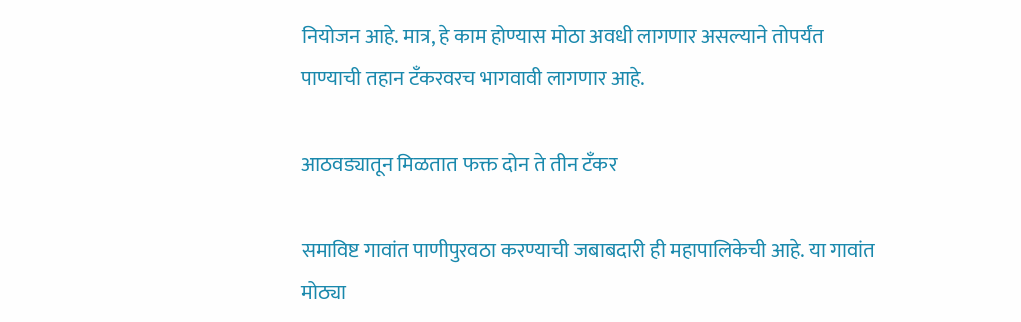नियोजन आहे. मात्र, हे काम होण्यास मोठा अवधी लागणार असल्याने तोपर्यंत पाण्याची तहान टँकरवरच भागवावी लागणार आहे.

आठवड्यातून मिळतात फक्त दोन ते तीन टँकर

समाविष्ट गावांत पाणीपुरवठा करण्याची जबाबदारी ही महापालिकेची आहे. या गावांत मोठ्या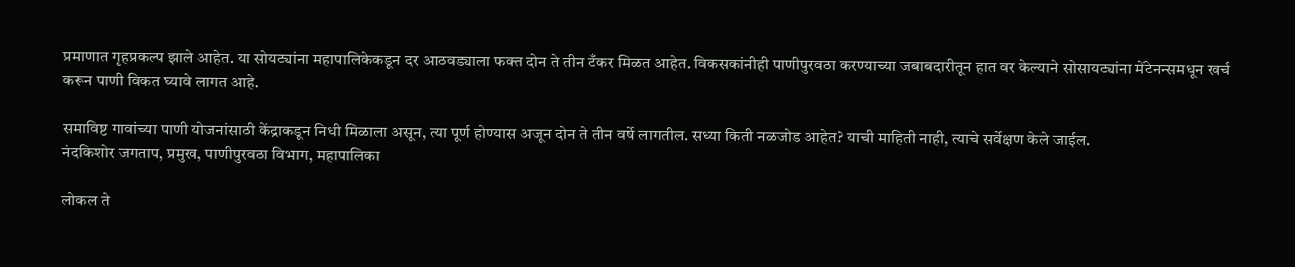प्रमाणात गृहप्रकल्प झाले आहेत. या सोयट्यांना महापालिकेकडून दर आठवड्याला फक्त दोन ते तीन टँकर मिळत आहेत. विकसकांनीही पाणीपुरवठा करण्याच्या जबाबदारीतून हात वर केल्याने सोसायट्यांना मेंटेनन्समधून खर्च करून पाणी विकत घ्यावे लागत आहे.

समाविष्ट गावांच्या पाणी योजनांसाठी केंद्राकडून निधी मिळाला असून, त्या पूर्ण होण्यास अजून दोन ते तीन वर्षे लागतील. सध्या किती नळजोड आहेत? याची माहिती नाही, त्याचे सर्वेक्षण केले जाईल.
नंदकिशोर जगताप, प्रमुख, पाणीपुरवठा विभाग, महापालिका

लोकल ते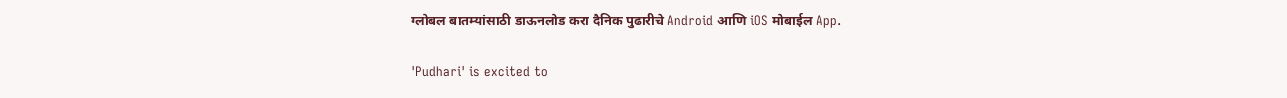ग्लोबल बातम्यांसाठी डाऊनलोड करा दैनिक पुढारीचे Android आणि iOS मोबाईल App.

'Pudhari' is excited to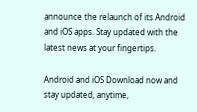announce the relaunch of its Android and iOS apps. Stay updated with the latest news at your fingertips.

Android and iOS Download now and stay updated, anytime,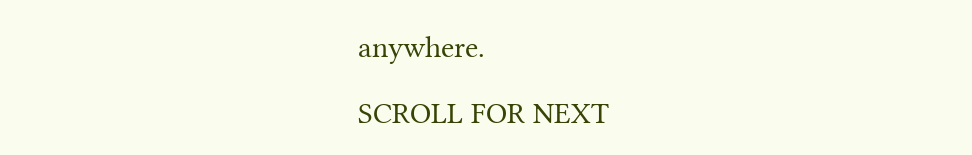anywhere.

SCROLL FOR NEXT